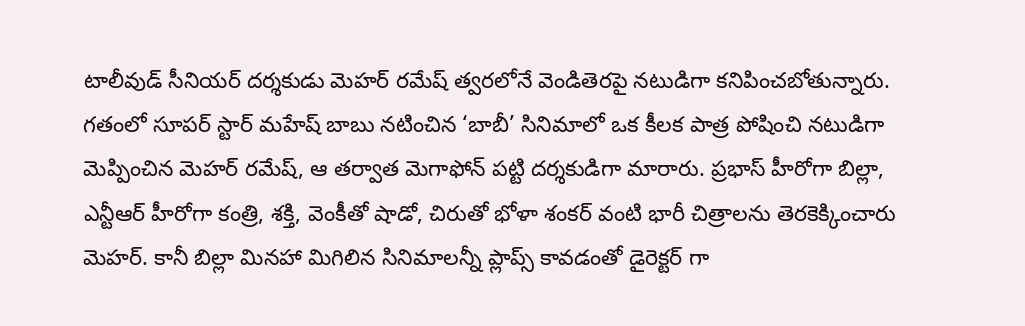టాలీవుడ్ సీనియర్ దర్శకుడు మెహర్ రమేష్ త్వరలోనే వెండితెరపై నటుడిగా కనిపించబోతున్నారు. గతంలో సూపర్ స్టార్ మహేష్ బాబు నటించిన ‘బాబీ’ సినిమాలో ఒక కీలక పాత్ర పోషించి నటుడిగా మెప్పించిన మెహర్ రమేష్, ఆ తర్వాత మెగాఫోన్ పట్టి దర్శకుడిగా మారారు. ప్రభాస్ హీరోగా బిల్లా, ఎన్టీఆర్ హీరోగా కంత్రి, శక్తి, వెంకీతో షాడో, చిరుతో భోళా శంకర్ వంటి భారీ చిత్రాలను తెరకెక్కించారు మెహర్. కానీ బిల్లా మినహా మిగిలిన సినిమాలన్నీ ప్లాప్స్ కావడంతో డైరెక్టర్ గా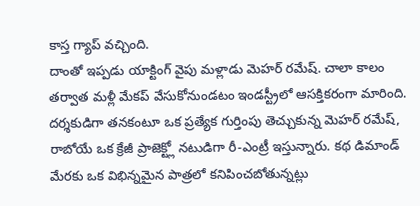కాస్త గ్యాప్ వచ్చింది.
దాంతో ఇప్పడు యాక్టింగ్ వైపు మళ్లాడు మెహర్ రమేష్. చాలా కాలం తర్వాత మళ్లీ మేకప్ వేసుకోనుండటం ఇండస్ట్రీలో ఆసక్తికరంగా మారింది. దర్శకుడిగా తనకంటూ ఒక ప్రత్యేక గుర్తింపు తెచ్చుకున్న మెహర్ రమేష్, రాబోయే ఒక క్రేజీ ప్రాజెక్ట్లో నటుడిగా రీ-ఎంట్రీ ఇస్తున్నారు. కథ డిమాండ్ మేరకు ఒక విభిన్నమైన పాత్రలో కనిపించబోతున్నట్లు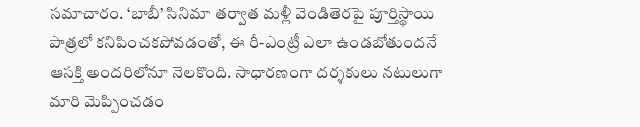సమాచారం. ‘బాబీ’ సినిమా తర్వాత మళ్లీ వెండితెరపై పూర్తిస్థాయి పాత్రలో కనిపించకపోవడంతో, ఈ రీ-ఎంట్రీ ఎలా ఉండబోతుందనే ఆసక్తి అందరిలోనూ నెలకొంది. సాధారణంగా దర్శకులు నటులుగా మారి మెప్పించడం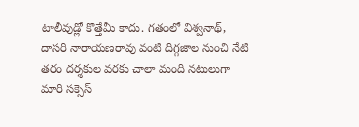టాలీవుడ్లో కొత్తేమీ కాదు. గతంలో విశ్వనాథ్, దాసరి నారాయణరావు వంటి దిగ్గజాల నుంచి నేటి తరం దర్శకుల వరకు చాలా మంది నటులుగా మారి సక్సెస్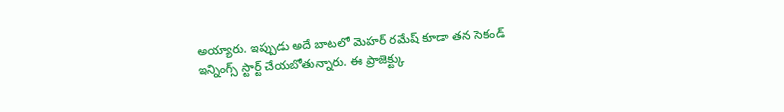అయ్యారు. ఇప్పుడు అదే బాటలో మెహర్ రమేష్ కూడా తన సెకండ్ ఇన్నింగ్స్ స్టార్ట్ చేయబోతున్నారు. ఈ ప్రాజెక్ట్కు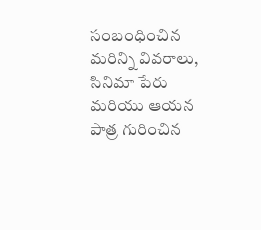సంబంధించిన మరిన్ని వివరాలు, సినిమా పేరు మరియు ఆయన పాత్ర గురించిన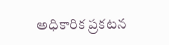అధికారిక ప్రకటన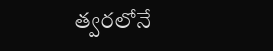త్వరలోనే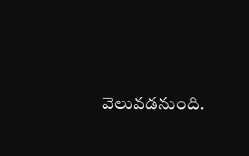వెలువడనుంది.